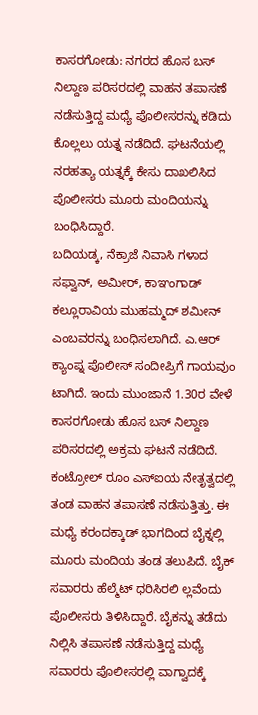ಕಾಸರಗೋಡು: ನಗರದ ಹೊಸ ಬಸ್ ನಿಲ್ದಾಣ ಪರಿಸರದಲ್ಲಿ ವಾಹನ ತಪಾಸಣೆ ನಡೆಸುತ್ತಿದ್ದ ಮಧ್ಯೆ ಪೊಲೀಸರನ್ನು ಕಡಿದು ಕೊಲ್ಲಲು ಯತ್ನ ನಡೆದಿದೆ. ಘಟನೆಯಲ್ಲಿ ನರಹತ್ಯಾ ಯತ್ನಕ್ಕೆ ಕೇಸು ದಾಖಲಿಸಿದ ಪೊಲೀಸರು ಮೂರು ಮಂದಿಯನ್ನು ಬಂಧಿಸಿದ್ದಾರೆ.
ಬದಿಯಡ್ಕ, ನೆಕ್ರಾಜೆ ನಿವಾಸಿ ಗಳಾದ ಸಫ್ವಾನ್, ಅಮೀರ್, ಕಾಞಂಗಾಡ್ ಕಲ್ಲೂರಾವಿಯ ಮುಹಮ್ಮದ್ ಶಮೀನ್ ಎಂಬವರನ್ನು ಬಂಧಿಸಲಾಗಿದೆ. ಎ.ಆರ್ ಕ್ಯಾಂಪ್ನ ಪೊಲೀಸ್ ಸಂದೀಪ್ರಿಗೆ ಗಾಯವುಂ ಟಾಗಿದೆ. ಇಂದು ಮುಂಜಾನೆ 1.30ರ ವೇಳೆ ಕಾಸರಗೋಡು ಹೊಸ ಬಸ್ ನಿಲ್ದಾಣ ಪರಿಸರದಲ್ಲಿ ಅಕ್ರಮ ಘಟನೆ ನಡೆದಿದೆ. ಕಂಟ್ರೋಲ್ ರೂಂ ಎಸ್ಐಯ ನೇತೃತ್ವದಲ್ಲಿ ತಂಡ ವಾಹನ ತಪಾಸಣೆ ನಡೆಸುತ್ತಿತ್ತು. ಈ ಮಧ್ಯೆ ಕರಂದಕ್ಕಾಡ್ ಭಾಗದಿಂದ ಬೈಕ್ನಲ್ಲಿ ಮೂರು ಮಂದಿಯ ತಂಡ ತಲುಪಿದೆ. ಬೈಕ್ ಸವಾರರು ಹೆಲ್ಮೆಟ್ ಧರಿಸಿರಲಿ ಲ್ಲವೆಂದು ಪೊಲೀಸರು ತಿಳಿಸಿದ್ದಾರೆ. ಬೈಕನ್ನು ತಡೆದು ನಿಲ್ಲಿಸಿ ತಪಾಸಣೆ ನಡೆಸುತ್ತಿದ್ದ ಮಧ್ಯೆ ಸವಾರರು ಪೊಲೀಸರಲ್ಲಿ ವಾಗ್ವಾದಕ್ಕೆ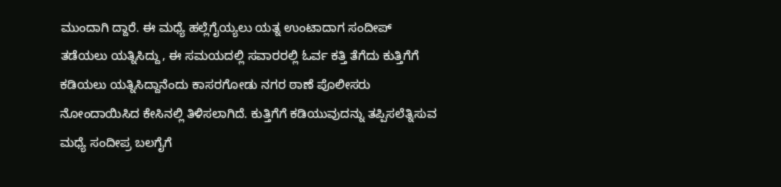ಮುಂದಾಗಿ ದ್ದಾರೆ. ಈ ಮಧ್ಯೆ ಹಲ್ಲೆಗೈಯ್ಯಲು ಯತ್ನ ಉಂಟಾದಾಗ ಸಂದೀಪ್ ತಡೆಯಲು ಯತ್ನಿಸಿದ್ದು, ಈ ಸಮಯದಲ್ಲಿ ಸವಾರರಲ್ಲಿ ಓರ್ವ ಕತ್ತಿ ತೆಗೆದು ಕುತ್ತಿಗೆಗೆ ಕಡಿಯಲು ಯತ್ನಿಸಿದ್ದಾನೆಂದು ಕಾಸರಗೋಡು ನಗರ ಠಾಣೆ ಪೊಲೀಸರು ನೋಂದಾಯಿಸಿದ ಕೇಸಿನಲ್ಲಿ ತಿಳಿಸಲಾಗಿದೆ. ಕುತ್ತಿಗೆಗೆ ಕಡಿಯುವುದನ್ನು ತಪ್ಪಿಸಲೆತ್ನಿಸುವ ಮಧ್ಯೆ ಸಂದೀಪ್ರ ಬಲಗೈಗೆ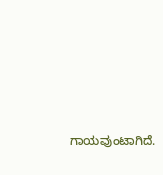ಗಾಯವುಂಟಾಗಿದೆ.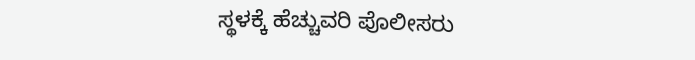ಸ್ಥಳಕ್ಕೆ ಹೆಚ್ಚುವರಿ ಪೊಲೀಸರು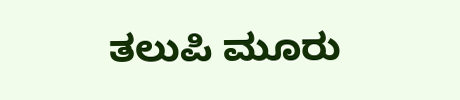ತಲುಪಿ ಮೂರು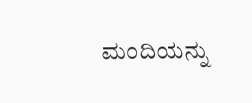ಮಂದಿಯನ್ನು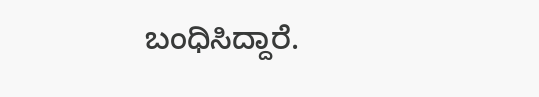ಬಂಧಿಸಿದ್ದಾರೆ.